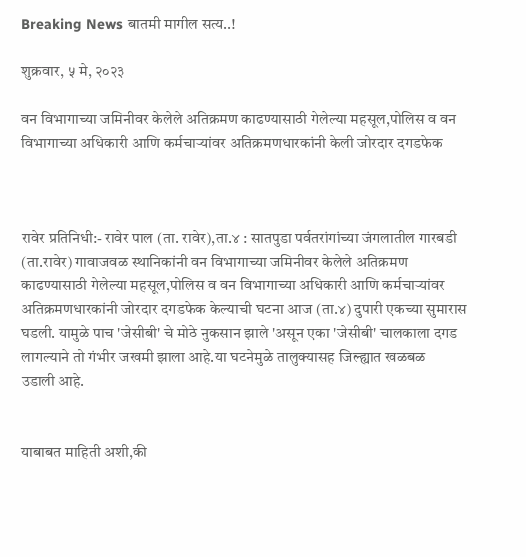Breaking News बातमी मागील सत्य..!

शुक्रवार, ५ मे, २०२३

वन विभागाच्या जमिनीवर केलेले अतिक्रमण काढण्यासाठी गेलेल्या महसूल,पोलिस व वन विभागाच्या अधिकारी आणि कर्मचाऱ्यांवर अतिक्रमणधारकांनी केली जोरदार दगडफेक



रावेर प्रतिनिधी:- रावेर पाल (ता. रावेर),ता.४ : सातपुडा पर्वतरांगांच्या जंगलातील गारबडी (ता.रावेर) गावाजवळ स्थानिकांनी वन विभागाच्या जमिनीवर केलेले अतिक्रमण काढण्यासाठी गेलेल्या महसूल,पोलिस व वन विभागाच्या अधिकारी आणि कर्मचाऱ्यांवर अतिक्रमणधारकांनी जोरदार दगडफेक केल्याची घटना आज (ता.४) दुपारी एकच्या सुमारास घडली. यामुळे पाच 'जेसीबी' चे मोठे नुकसान झाले 'असून एका 'जेसीबी' चालकाला दगड लागल्याने तो गंभीर जखमी झाला आहे.या घटनेमुळे तालुक्यासह जिल्ह्यात खळबळ
उडाली आहे.


याबाबत माहिती अशी,की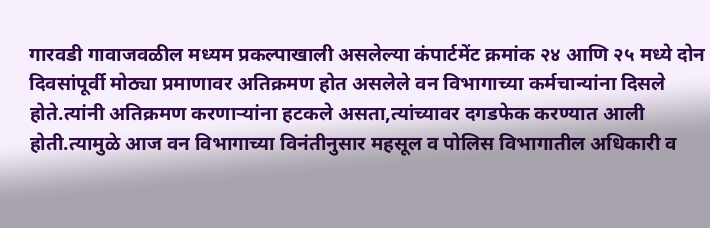गारवडी गावाजवळील मध्यम प्रकल्पाखाली असलेल्या कंपार्टमेंट क्रमांक २४ आणि २५ मध्ये दोन दिवसांपूर्वी मोठ्या प्रमाणावर अतिक्रमण होत असलेले वन विभागाच्या कर्मचान्यांना दिसले होते.त्यांनी अतिक्रमण करणाऱ्यांना हटकले असता,त्यांच्यावर दगडफेक करण्यात आली होती.त्यामुळे आज वन विभागाच्या विनंतीनुसार महसूल व पोलिस विभागातील अधिकारी व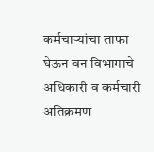कर्मचाऱ्यांचा ताफा घेऊन वन विभागाचे अधिकारी व कर्मचारी अतिक्रमण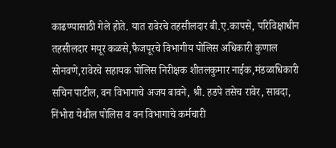काढण्यासाठी गेले होते. यात रावेरचे तहसीलदार बी.ए.कापसे, परिविक्षाधीन तहसीलदार मयूर कळसे,फैजपूरचे विभागीय पोलिस अधिकारी कुणाल सोनवणे,रावेरचे सहायक पोलिस निरीक्षक शीतलकुमार नाईक,मंडळाधिकारी सचिन पाटील, वन विभागाचे अजय बावने, श्री. हडपे तसेच रावेर, सावदा, निंभोरा येथील पोलिस व वन विभागाचे कर्मचारी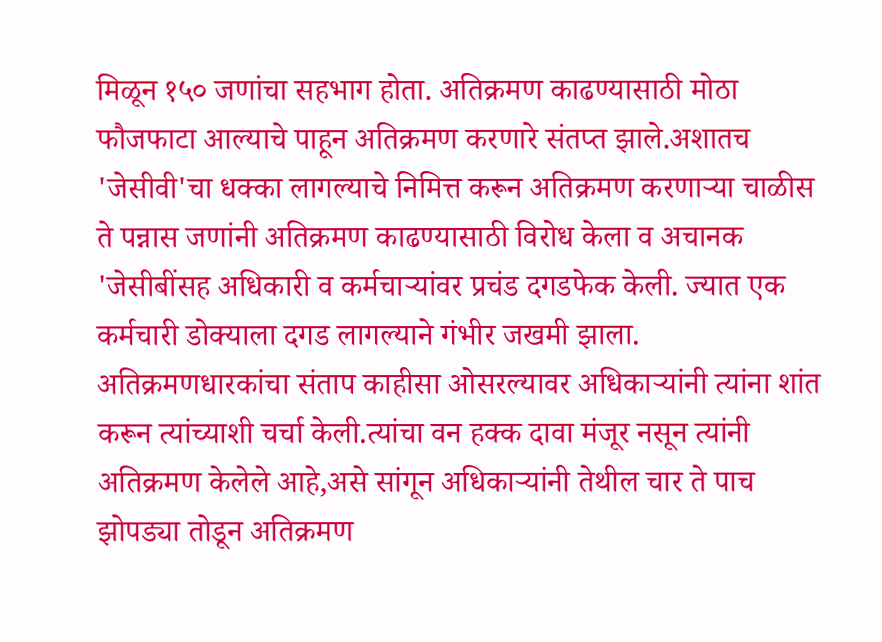मिळून १५० जणांचा सहभाग होता. अतिक्रमण काढण्यासाठी मोठा फौजफाटा आल्याचे पाहून अतिक्रमण करणारे संतप्त झाले.अशातच 'जेसीवी'चा धक्का लागल्याचे निमित्त करून अतिक्रमण करणाऱ्या चाळीस ते पन्नास जणांनी अतिक्रमण काढण्यासाठी विरोध केला व अचानक 'जेसीबींसह अधिकारी व कर्मचाऱ्यांवर प्रचंड दगडफेक केली. ज्यात एक कर्मचारी डोक्याला दगड लागल्याने गंभीर जखमी झाला.
अतिक्रमणधारकांचा संताप काहीसा ओसरल्यावर अधिकाऱ्यांनी त्यांना शांत करून त्यांच्याशी चर्चा केली.त्यांचा वन हक्क दावा मंजूर नसून त्यांनी अतिक्रमण केलेले आहे,असे सांगून अधिकाऱ्यांनी तेथील चार ते पाच झोपड्या तोडून अतिक्रमण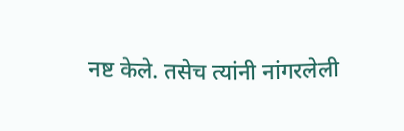नष्ट केले. तसेच त्यांनी नांगरलेली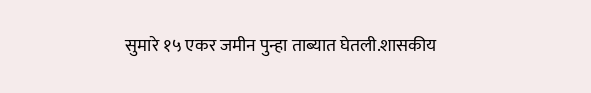सुमारे १५ एकर जमीन पुन्हा ताब्यात घेतली.शासकीय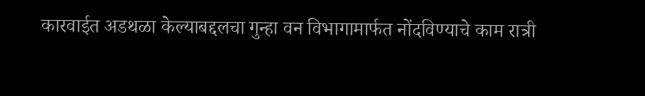कारवाईत अडथळा केल्याबद्दलचा गुन्हा वन विभागामार्फत नोंदविण्याचे काम रात्री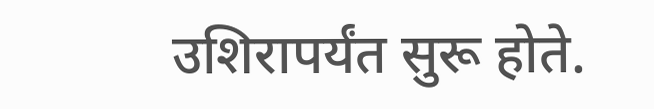उशिरापर्यंत सुरू होते.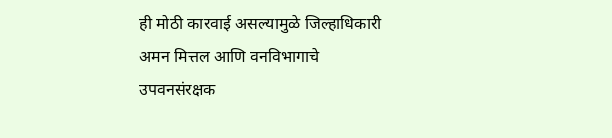ही मोठी कारवाई असल्यामुळे जिल्हाधिकारी अमन मित्तल आणि वनविभागाचे उपवनसंरक्षक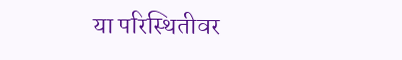या परिस्थितीवर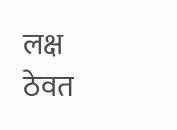लक्ष ठेवत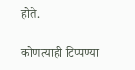होते.

कोणत्याही टिप्पण्‍या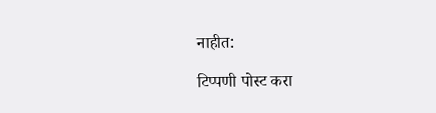नाहीत:

टिप्पणी पोस्ट करा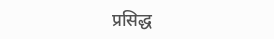प्रसिद्ध